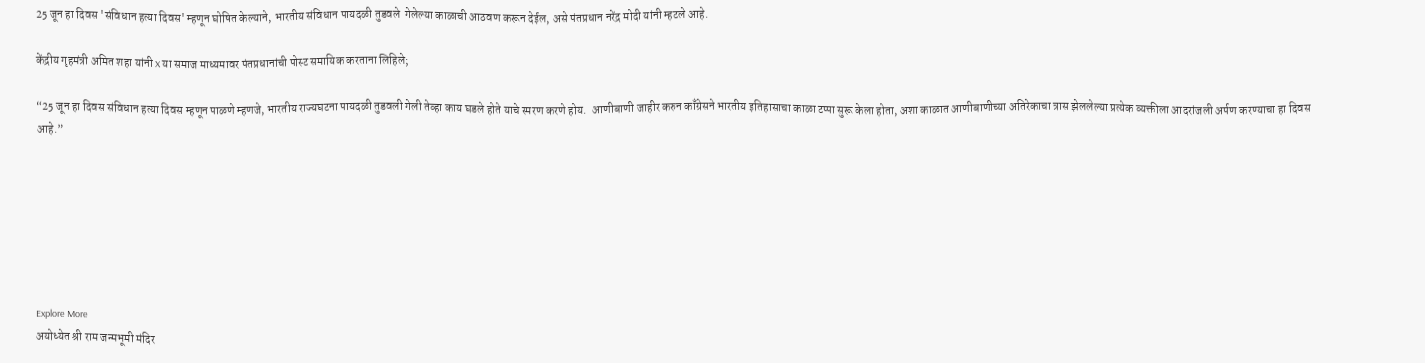25 जून हा दिवस 'संविधान हत्या दिवस' म्हणून घोषित केल्याने, भारतीय संविधान पायदळी तुडवले  गेलेल्या काळाची आठवण करून देईल, असे पंतप्रधान नरेंद्र मोदी यांनी म्हटले आहे.

केंद्रीय गृहमंत्री अमित शहा यांनी X या समाज माध्यमावर पंतप्रधानांची पोस्ट समायिक करताना लिहिले;

“25 जून हा दिवस संविधान हत्या दिवस म्हणून पाळणे म्हणजे, भारतीय राज्यघटना पायदळी तुडवली गेली तेव्हा काय घडले होते याचे स्मरण करणे होय.  आणीबाणी जाहीर करुन काँग्रेसने भारतीय इतिहासाचा काळा टप्पा सुरू केला होता, अशा काळात आणीबाणीच्या अतिरेकाचा त्रास झेललेल्या प्रत्येक व्यक्तीला आदरांजली अर्पण करण्याचा हा दिवस आहे.”







Explore More
अयोध्येत श्री राम जन्मभूमी मंदिर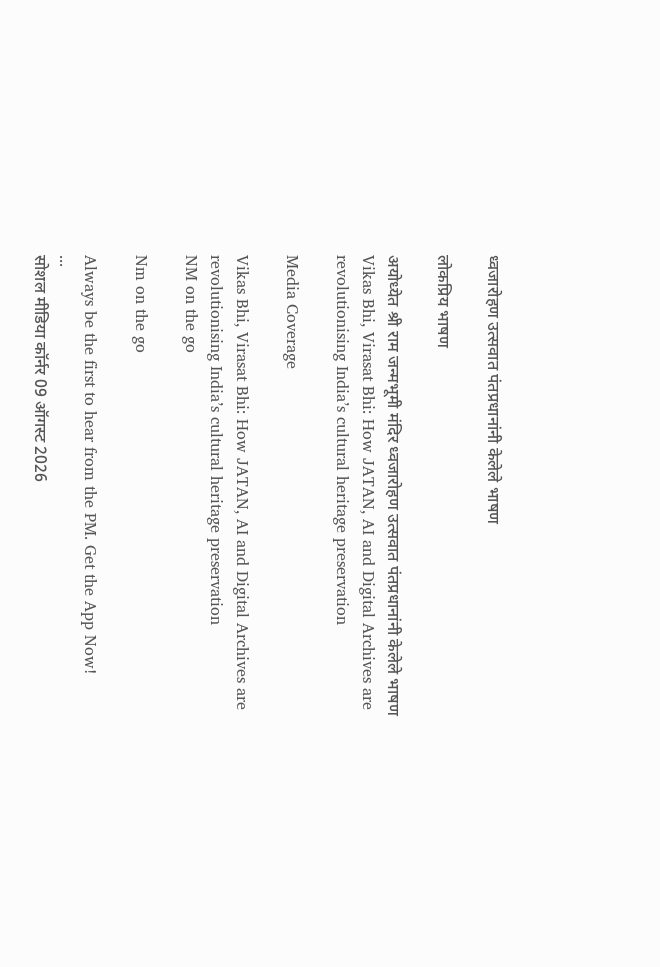ध्वजारोहण उत्सवात पंतप्रधानांनी केलेले भाषण

लोकप्रिय भाषण

अयोध्येत श्री राम जन्मभूमी मंदिर ध्वजारोहण उत्सवात पंतप्रधानांनी केलेले भाषण
Vikas Bhi, Virasat Bhi: How JATAN, AI and Digital Archives are revolutionising India’s cultural heritage preservation

Media Coverage

Vikas Bhi, Virasat Bhi: How JATAN, AI and Digital Archives are revolutionising India’s cultural heritage preservation
NM on the go

Nm on the go

Always be the first to hear from the PM. Get the App Now!
...
सोशल मीडिया कॉर्नर 09 ऑगस्ट 2026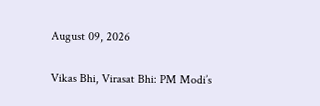August 09, 2026

Vikas Bhi, Virasat Bhi: PM Modi’s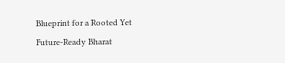Blueprint for a Rooted Yet Future-Ready Bharat